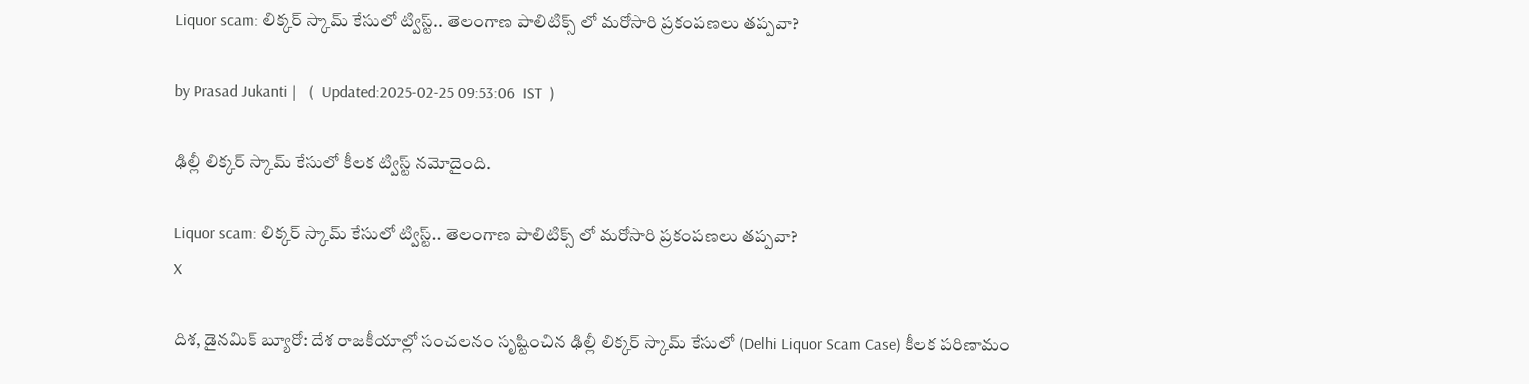Liquor scam: లిక్కర్ స్కామ్ కేసులో ట్విస్ట్.. తెలంగాణ పాలిటిక్స్ లో మరోసారి ప్రకంపణలు తప్పవా?

by Prasad Jukanti |   (  Updated:2025-02-25 09:53:06  IST  )

ఢిల్లీ లిక్కర్ స్కామ్ కేసులో కీలక ట్విస్ట్ నమోదైంది.

Liquor scam: లిక్కర్ స్కామ్ కేసులో ట్విస్ట్.. తెలంగాణ పాలిటిక్స్ లో మరోసారి ప్రకంపణలు తప్పవా?
X

దిశ, డైనమిక్ బ్యూరో: దేశ రాజకీయాల్లో సంచలనం సృష్టించిన ఢిల్లీ లిక్కర్ స్కామ్ కేసులో (Delhi Liquor Scam Case) కీలక పరిణామం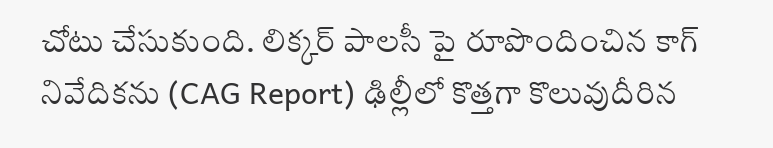చోటు చేసుకుంది. లిక్కర్ పాలసీ పై రూపొందించిన కాగ్ నివేదికను (CAG Report) ఢిల్లీలో కొత్తగా కొలువుదీరిన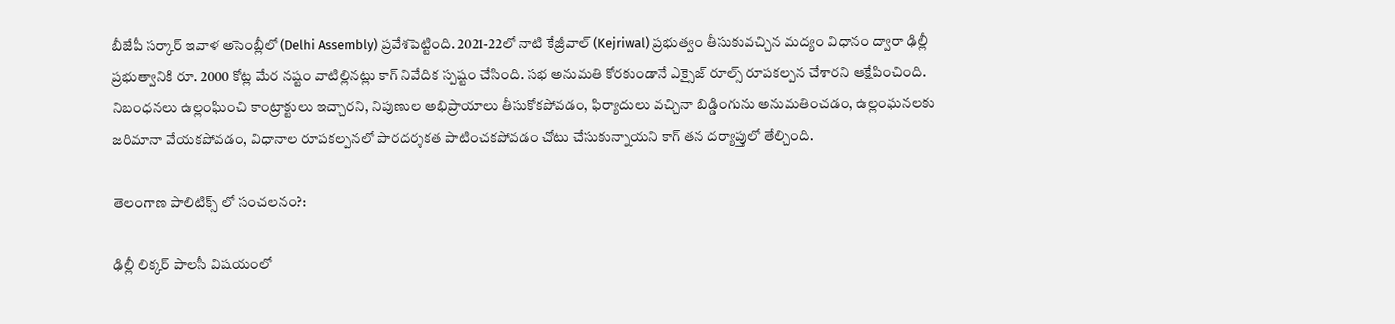బీజేపీ సర్కార్ ఇవాళ అసెంబ్లీలో (Delhi Assembly) ప్రవేశపెట్టింది. 2021-22లో నాటి కేజ్రీవాల్ (Kejriwal) ప్రభుత్వం తీసుకువచ్చిన మద్యం విధానం ద్వారా ఢిల్లీ ప్రభుత్వానికి రూ. 2000 కోట్ల మేర నష్టం వాటిల్లినట్లు కాగ్ నివేదిక స్పష్టం చేసింది. సభ అనుమతి కోరకుండానే ఎక్సైజ్ రూల్స్ రూపకల్పన చేశారని ఆక్షేపించింది. నిబంధనలు ఉల్లంఘించి కాంట్రాక్టులు ఇచ్చారని, నిపుణుల అభిప్రాయాలు తీసుకోకపోవడం, ఫిర్యాదులు వచ్చినా బిడ్డింగును అనుమతించడం, ఉల్లంఘనలకు జరిమానా వేయకపోవడం, విధానాల రూపకల్పనలో పారదర్శకత పాటించకపోవడం చోటు చేసుకున్నాయని కాగ్ తన దర్యాప్తులో తేల్చింది.

తెలంగాణ పాలిటిక్స్ లో సంచలనం?:

ఢిల్లీ లిక్కర్ పాలసీ విషయంలో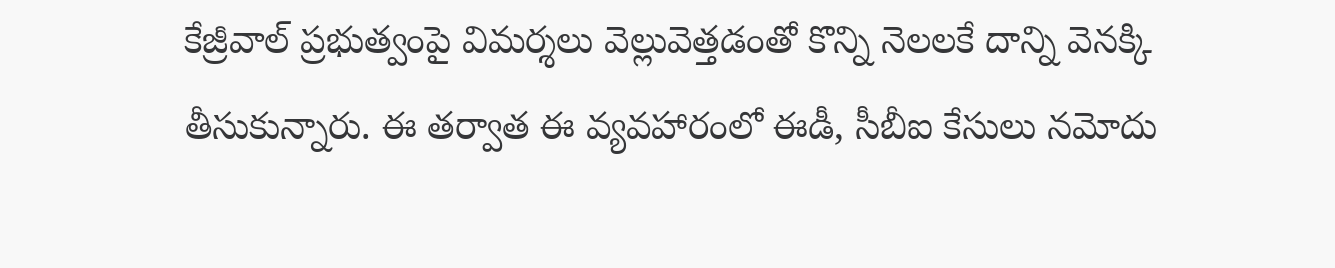కేజ్రీవాల్ ప్రభుత్వంపై విమర్శలు వెల్లువెత్తడంతో కొన్ని నెలలకే దాన్ని వెనక్కి తీసుకున్నారు. ఈ తర్వాత ఈ వ్యవహారంలో ఈడీ, సీబీఐ కేసులు నమోదు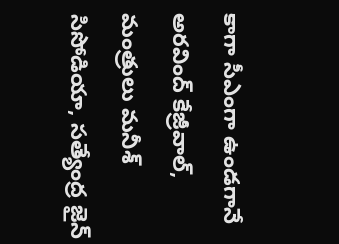కాగా సీఎంగా ఉండగానే అరవింద్ కేజ్రీవాల్, మంత్రులు మనీశ్ సిసోడియా, సత్యేంద్ర జైన్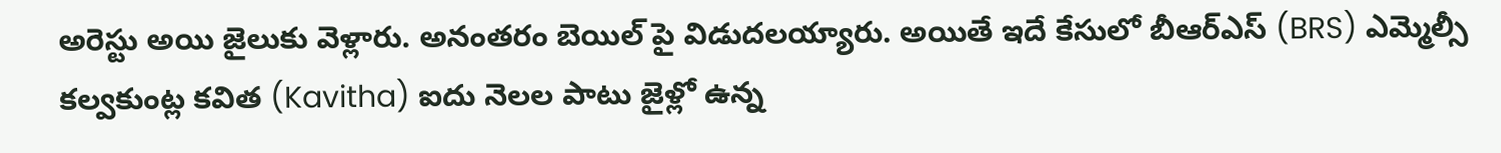అరెస్టు అయి జైలుకు వెళ్లారు. అనంతరం బెయిల్ పై విడుదలయ్యారు. అయితే ఇదే కేసులో బీఆర్ఎస్ (BRS) ఎమ్మెల్సీ కల్వకుంట్ల కవిత (Kavitha) ఐదు నెలల పాటు జైళ్లో ఉన్న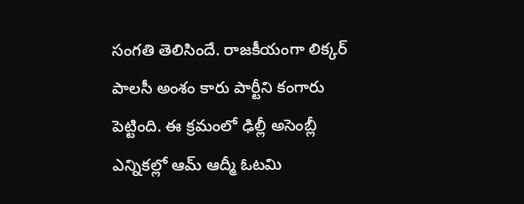సంగతి తెలిసిందే. రాజకీయంగా లిక్కర్ పాలసీ అంశం కారు పార్టీని కంగారు పెట్టింది. ఈ క్రమంలో ఢిల్లీ అసెంబ్లీ ఎన్నికల్లో ఆమ్ ఆద్మీ ఓటమి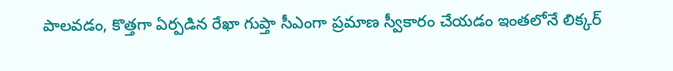పాలవడం, కొత్తగా ఏర్పడిన రేఖా గుప్తా సీఎంగా ప్రమాణ స్వీకారం చేయడం ఇంతలోనే లిక్కర్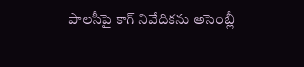పాలసీపై కాగ్ నివేదికను అసెంబ్లీ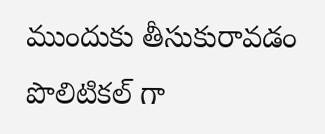ముందుకు తీసుకురావడం పొలిటికల్ గా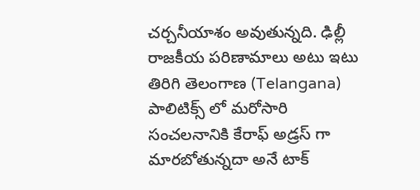చర్చనీయాశం అవుతున్నది. ఢిల్లీ రాజకీయ పరిణామాలు అటు ఇటు తిరిగి తెలంగాణ (Telangana) పాలిటిక్స్ లో మరోసారి సంచలనానికి కేరాఫ్ అడ్రస్ గా మారబోతున్నదా అనే టాక్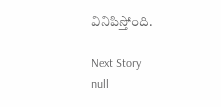వినిపిస్తోంది.

Next Story
null